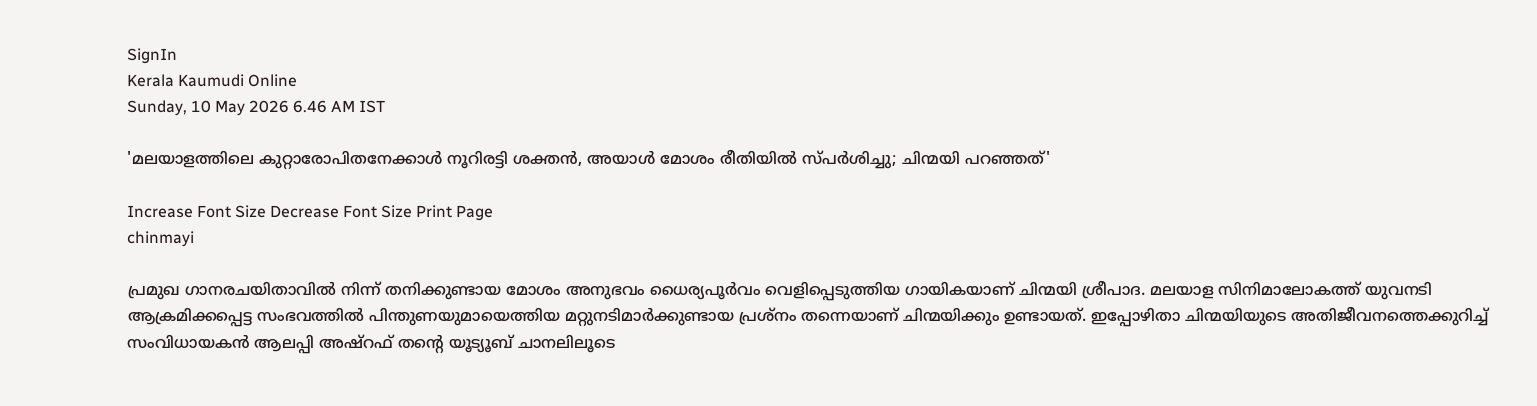SignIn
Kerala Kaumudi Online
Sunday, 10 May 2026 6.46 AM IST

'മലയാളത്തിലെ കുറ്റാരോപിതനേക്കാൾ നൂറിരട്ടി ശക്തൻ, അയാൾ മോശം രീതിയിൽ സ്‌പർശിച്ചു; ചിന്മയി പറഞ്ഞത്'

Increase Font Size Decrease Font Size Print Page
chinmayi

പ്രമുഖ ഗാനരചയിതാവിൽ നിന്ന് തനിക്കുണ്ടായ മോശം അനുഭവം ധൈര്യപൂർവം വെളിപ്പെടുത്തിയ ഗായികയാണ് ചിന്മയി ശ്രീപാദ. മലയാള സിനിമാലോകത്ത് യുവനടി ആക്രമിക്കപ്പെട്ട സംഭവത്തിൽ പിന്തുണയുമായെത്തിയ മറ്റുനടിമാർക്കുണ്ടായ പ്രശ്നം തന്നെയാണ് ചിന്മയിക്കും ഉണ്ടായത്. ഇപ്പോഴിതാ ചിന്മയിയുടെ അതിജീവനത്തെക്കുറിച്ച് സംവിധായകൻ ആലപ്പി അഷ്‌റഫ് തന്റെ യൂട്യൂബ് ചാനലിലൂടെ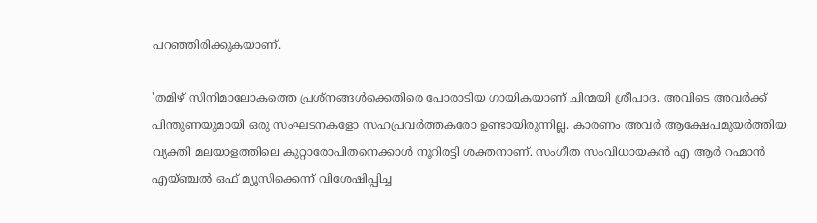പറഞ്ഞിരിക്കുകയാണ്.

'തമിഴ് സിനിമാലോകത്തെ പ്രശ്നങ്ങൾക്കെതിരെ പോരാടിയ ഗായികയാണ് ചിന്മയി ശ്രീപാദ. അവിടെ അവർക്ക് പിന്തുണയുമായി ഒരു സംഘടനകളോ സഹപ്രവർത്തകരോ ഉണ്ടായിരുന്നില്ല. കാരണം അവർ ആക്ഷേപമുയർത്തിയ വ്യക്തി മലയാളത്തിലെ കുറ്റാരോപിതനെക്കാൾ നൂറിരട്ടി ശക്തനാണ്. സംഗീത സംവിധായകൻ എ ആർ റഹ്മാൻ എയ്ഞ്ചൽ ഒഫ് മ്യൂസിക്കെന്ന് വിശേഷിപ്പിച്ച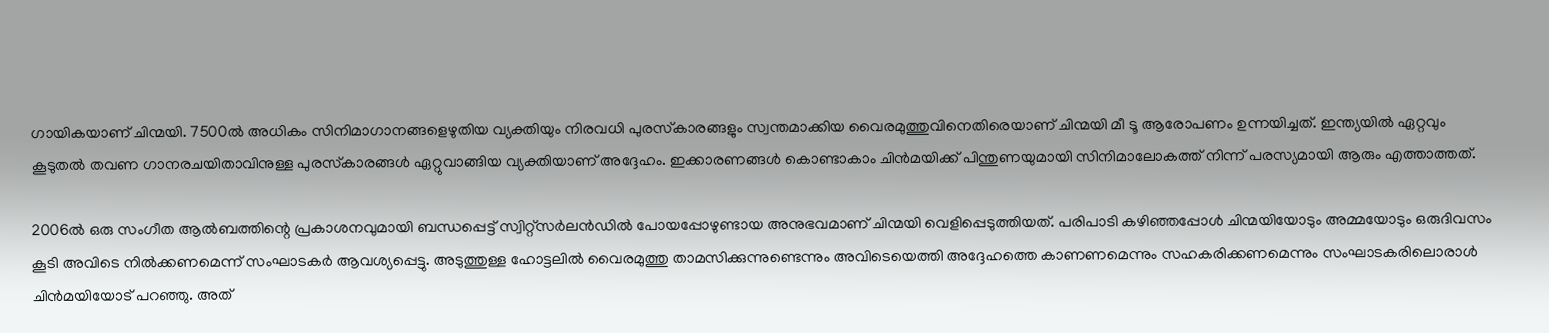ഗായികയാണ് ചിന്മയി. 7500ൽ അധികം സിനിമാഗാനങ്ങളെഴുതിയ വ്യക്തിയും നിരവധി പുരസ്‌കാരങ്ങളും സ്വന്തമാക്കിയ വൈരമുത്തുവിനെതിരെയാണ് ചിന്മയി മീ ടൂ ആരോപണം ഉന്നയിച്ചത്. ഇന്ത്യയിൽ ഏറ്റവും കൂടുതൽ തവണ ഗാനരചയിതാവിനുള്ള പുരസ്‌കാരങ്ങൾ ഏറ്റുവാങ്ങിയ വ്യക്തിയാണ് അദ്ദേഹം. ഇക്കാരണങ്ങൾ കൊണ്ടാകാം ചിൻമയിക്ക് പിന്തുണയുമായി സിനിമാലോകത്ത് നിന്ന് പരസ്യമായി ആരും എത്താത്തത്.

2006ൽ ഒരു സംഗീത ആൽബത്തിന്റെ പ്രകാശനവുമായി ബന്ധപ്പെട്ട് സ്വിറ്റ്സർലൻഡിൽ പോയപ്പോഴുണ്ടായ അനുഭവമാണ് ചിന്മയി വെളിപ്പെടുത്തിയത്. പരിപാടി കഴിഞ്ഞപ്പോൾ ചിന്മയിയോടും അമ്മയോടും ഒരുദിവസം കൂടി അവിടെ നിൽക്കണമെന്ന് സംഘാടകർ ആവശ്യപ്പെട്ടു. അടുത്തുള്ള ഹോട്ടലിൽ വൈരമുത്തു താമസിക്കുന്നുണ്ടെന്നും അവിടെയെത്തി അദ്ദേഹത്തെ കാണണമെന്നും സഹകരിക്കണമെന്നും സംഘാടകരിലൊരാൾ ചിൻമയിയോട് പറഞ്ഞു. അത്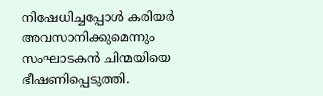നിഷേധിച്ചപ്പോൾ കരിയർ അവസാനിക്കുമെന്നും സംഘാടകൻ ചിന്മയിയെ ഭീഷണിപ്പെടുത്തി.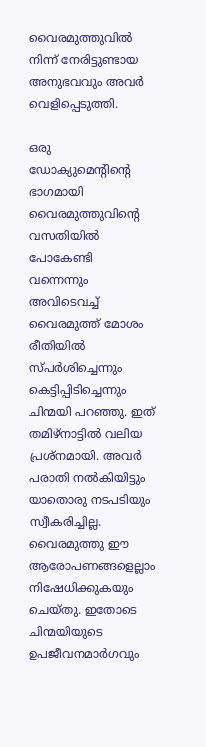വൈരമുത്തുവിൽ നിന്ന് നേരിട്ടുണ്ടായ അനുഭവവും അവർ വെളിപ്പെടുത്തി.

ഒരു ഡോക്യുമെന്റിന്റെ ഭാഗമായി വൈരമുത്തുവിന്റെ വസതിയിൽ പോകേണ്ടി വന്നെന്നും അവിടെവച്ച് വൈരമുത്ത് മോശം രീതിയിൽ സ്പർശിച്ചെന്നും കെട്ടിപ്പിടിച്ചെന്നും ചിന്മയി പറഞ്ഞു. ഇത് തമിഴ്നാട്ടിൽ വലിയ പ്രശ്നമായി. അവർ പരാതി നൽകിയിട്ടും യാതൊരു നടപടിയും സ്വീകരിച്ചില്ല. വൈരമുത്തു ഈ ആരോപണങ്ങളെല്ലാം നിഷേധിക്കുകയും ചെയ്തു. ഇതോടെ ചിന്മയിയുടെ ഉപജീവനമാർഗവും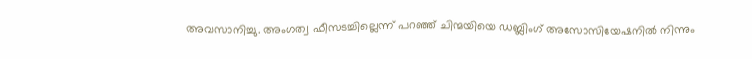അവസാനിച്ചു. അംഗത്വ ഫീസടച്ചില്ലെന്ന് പറഞ്ഞ് ചിന്മയിയെ ഡബ്ലിംഗ് അസോസിയേഷനിൽ നിന്നും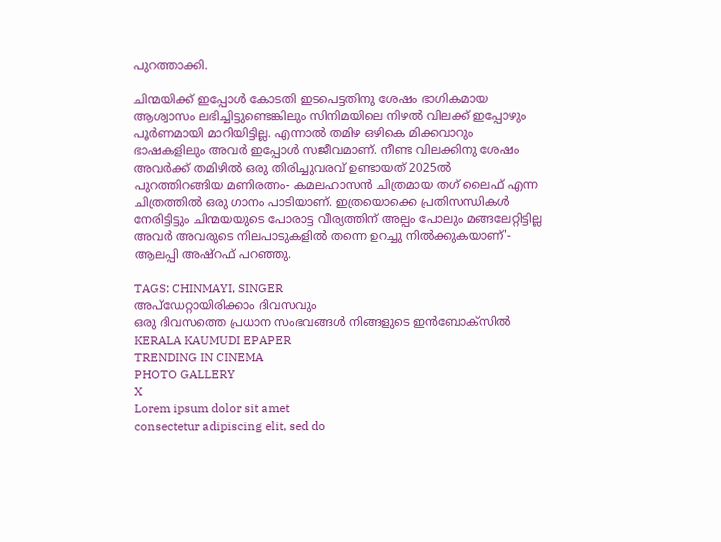പുറത്താക്കി.

ചിന്മയിക്ക് ഇപ്പോൾ കോടതി ഇടപെട്ടതിനു ശേഷം ഭാഗികമായ ആശ്വാസം ലഭിച്ചിട്ടുണ്ടെങ്കിലും സിനിമയിലെ നിഴൽ വിലക്ക് ഇപ്പോഴും പൂർണമായി മാറിയിട്ടില്ല. എന്നാൽ തമിഴ ഒഴികെ മിക്കവാറും ഭാഷകളിലും അവർ ഇപ്പോൾ സജീവമാണ്. നീണ്ട വിലക്കിനു ശേഷം അവർക്ക് തമിഴിൽ ഒരു തിരിച്ചുവരവ് ഉണ്ടായത് 2025ൽ പുറത്തിറങ്ങിയ മണിരത്നം- കമലഹാസൻ ചിത്രമായ തഗ് ലൈഫ് എന്ന ചിത്രത്തിൽ ഒരു ഗാനം പാടിയാണ്. ഇത്രയൊക്കെ പ്രതിസന്ധികൾ നേരിട്ടിട്ടും ചിന്മയയുടെ പോരാട്ട വീര്യത്തിന് അല്പം പോലും മങ്ങലേറ്റിട്ടില്ല അവർ അവരുടെ നിലപാടുകളിൽ തന്നെ ഉറച്ചു നിൽക്കുകയാണ്'- ആലപ്പി അഷ്‌‌റഫ് പറഞ്ഞു.

TAGS: CHINMAYI, SINGER
അപ്ഡേറ്റായിരിക്കാം ദിവസവും
ഒരു ദിവസത്തെ പ്രധാന സംഭവങ്ങൾ നിങ്ങളുടെ ഇൻബോക്സിൽ
KERALA KAUMUDI EPAPER
TRENDING IN CINEMA
PHOTO GALLERY
X
Lorem ipsum dolor sit amet
consectetur adipiscing elit, sed do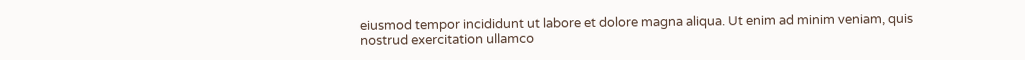eiusmod tempor incididunt ut labore et dolore magna aliqua. Ut enim ad minim veniam, quis nostrud exercitation ullamco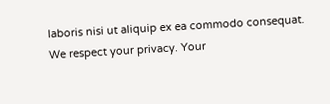laboris nisi ut aliquip ex ea commodo consequat.
We respect your privacy. Your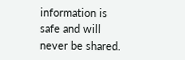information is safe and will never be shared.